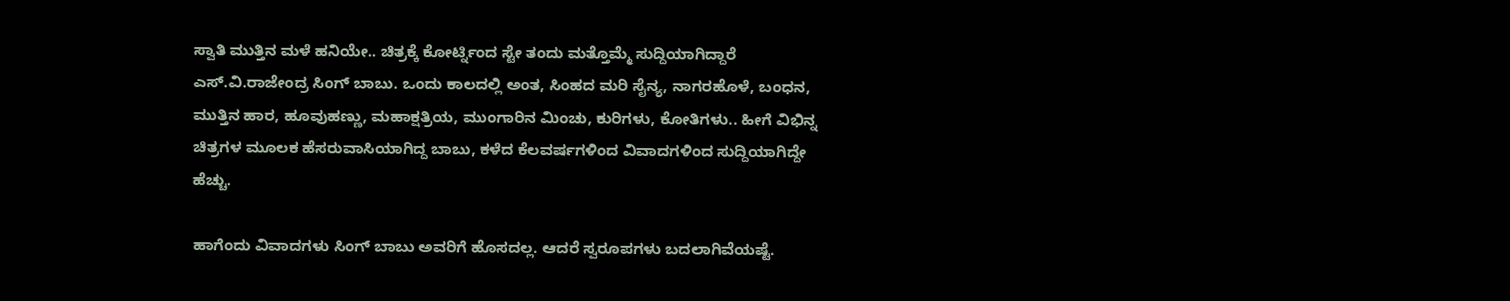ಸ್ವಾತಿ ಮುತ್ತಿನ ಮಳೆ ಹನಿಯೇ.. ಚಿತ್ರಕ್ಕೆ ಕೋರ್ಟ್ನಿಂದ ಸ್ಟೇ ತಂದು ಮತ್ತೊಮ್ಮೆ ಸುದ್ದಿಯಾಗಿದ್ದಾರೆ ಎಸ್.ವಿ.ರಾಜೇಂದ್ರ ಸಿಂಗ್ ಬಾಬು. ಒಂದು ಕಾಲದಲ್ಲಿ ಅಂತ, ಸಿಂಹದ ಮರಿ ಸೈನ್ಯ, ನಾಗರಹೊಳೆ, ಬಂಧನ, ಮುತ್ತಿನ ಹಾರ, ಹೂವುಹಣ್ಣು, ಮಹಾಕ್ಷತ್ರಿಯ, ಮುಂಗಾರಿನ ಮಿಂಚು, ಕುರಿಗಳು, ಕೋತಿಗಳು.. ಹೀಗೆ ವಿಭಿನ್ನ ಚಿತ್ರಗಳ ಮೂಲಕ ಹೆಸರುವಾಸಿಯಾಗಿದ್ದ ಬಾಬು, ಕಳೆದ ಕೆಲವರ್ಷಗಳಿಂದ ವಿವಾದಗಳಿಂದ ಸುದ್ದಿಯಾಗಿದ್ದೇ ಹೆಚ್ಚು.

ಹಾಗೆಂದು ವಿವಾದಗಳು ಸಿಂಗ್ ಬಾಬು ಅವರಿಗೆ ಹೊಸದಲ್ಲ. ಆದರೆ ಸ್ವರೂಪಗಳು ಬದಲಾಗಿವೆಯಷ್ಟೆ.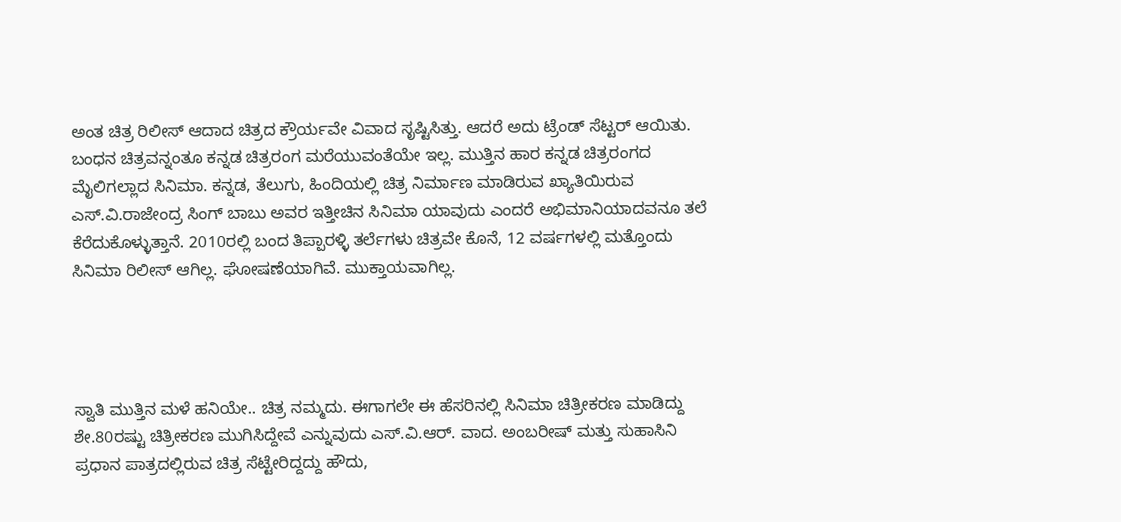ಅಂತ ಚಿತ್ರ ರಿಲೀಸ್ ಆದಾದ ಚಿತ್ರದ ಕ್ರೌರ್ಯವೇ ವಿವಾದ ಸೃಷ್ಟಿಸಿತ್ತು. ಆದರೆ ಅದು ಟ್ರೆಂಡ್ ಸೆಟ್ಟರ್ ಆಯಿತು. ಬಂಧನ ಚಿತ್ರವನ್ನಂತೂ ಕನ್ನಡ ಚಿತ್ರರಂಗ ಮರೆಯುವಂತೆಯೇ ಇಲ್ಲ. ಮುತ್ತಿನ ಹಾರ ಕನ್ನಡ ಚಿತ್ರರಂಗದ ಮೈಲಿಗಲ್ಲಾದ ಸಿನಿಮಾ. ಕನ್ನಡ, ತೆಲುಗು, ಹಿಂದಿಯಲ್ಲಿ ಚಿತ್ರ ನಿರ್ಮಾಣ ಮಾಡಿರುವ ಖ್ಯಾತಿಯಿರುವ ಎಸ್.ವಿ.ರಾಜೇಂದ್ರ ಸಿಂಗ್ ಬಾಬು ಅವರ ಇತ್ತೀಚಿನ ಸಿನಿಮಾ ಯಾವುದು ಎಂದರೆ ಅಭಿಮಾನಿಯಾದವನೂ ತಲೆ ಕೆರೆದುಕೊಳ್ಳುತ್ತಾನೆ. 2010ರಲ್ಲಿ ಬಂದ ತಿಪ್ಪಾರಳ್ಳಿ ತರ್ಲೆಗಳು ಚಿತ್ರವೇ ಕೊನೆ, 12 ವರ್ಷಗಳಲ್ಲಿ ಮತ್ತೊಂದು ಸಿನಿಮಾ ರಿಲೀಸ್ ಆಗಿಲ್ಲ. ಘೋಷಣೆಯಾಗಿವೆ. ಮುಕ್ತಾಯವಾಗಿಲ್ಲ.




ಸ್ವಾತಿ ಮುತ್ತಿನ ಮಳೆ ಹನಿಯೇ.. ಚಿತ್ರ ನಮ್ಮದು. ಈಗಾಗಲೇ ಈ ಹೆಸರಿನಲ್ಲಿ ಸಿನಿಮಾ ಚಿತ್ರೀಕರಣ ಮಾಡಿದ್ದು ಶೇ.80ರಷ್ಟು ಚಿತ್ರೀಕರಣ ಮುಗಿಸಿದ್ದೇವೆ ಎನ್ನುವುದು ಎಸ್.ವಿ.ಆರ್. ವಾದ. ಅಂಬರೀಷ್ ಮತ್ತು ಸುಹಾಸಿನಿ ಪ್ರಧಾನ ಪಾತ್ರದಲ್ಲಿರುವ ಚಿತ್ರ ಸೆಟ್ಟೇರಿದ್ದದ್ದು ಹೌದು,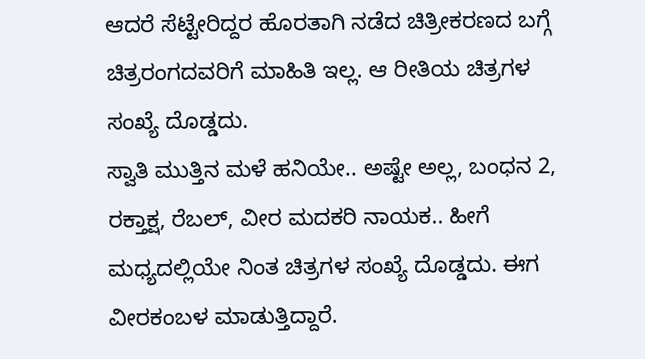ಆದರೆ ಸೆಟ್ಟೇರಿದ್ದರ ಹೊರತಾಗಿ ನಡೆದ ಚಿತ್ರೀಕರಣದ ಬಗ್ಗೆ ಚಿತ್ರರಂಗದವರಿಗೆ ಮಾಹಿತಿ ಇಲ್ಲ. ಆ ರೀತಿಯ ಚಿತ್ರಗಳ ಸಂಖ್ಯೆ ದೊಡ್ಡದು.
ಸ್ವಾತಿ ಮುತ್ತಿನ ಮಳೆ ಹನಿಯೇ.. ಅಷ್ಟೇ ಅಲ್ಲ, ಬಂಧನ 2, ರಕ್ತಾಕ್ಷ, ರೆಬಲ್, ವೀರ ಮದಕರಿ ನಾಯಕ.. ಹೀಗೆ ಮಧ್ಯದಲ್ಲಿಯೇ ನಿಂತ ಚಿತ್ರಗಳ ಸಂಖ್ಯೆ ದೊಡ್ಡದು. ಈಗ ವೀರಕಂಬಳ ಮಾಡುತ್ತಿದ್ದಾರೆ.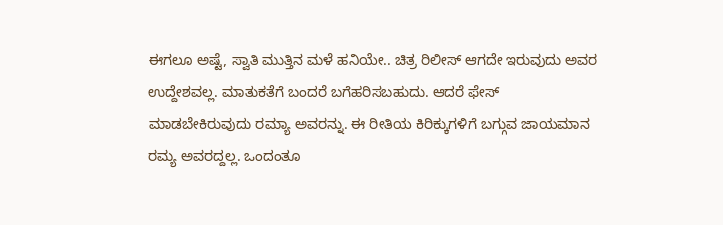ಈಗಲೂ ಅಷ್ಟೆ, ಸ್ವಾತಿ ಮುತ್ತಿನ ಮಳೆ ಹನಿಯೇ.. ಚಿತ್ರ ರಿಲೀಸ್ ಆಗದೇ ಇರುವುದು ಅವರ ಉದ್ದೇಶವಲ್ಲ. ಮಾತುಕತೆಗೆ ಬಂದರೆ ಬಗೆಹರಿಸಬಹುದು. ಆದರೆ ಫೇಸ್ ಮಾಡಬೇಕಿರುವುದು ರಮ್ಯಾ ಅವರನ್ನು. ಈ ರೀತಿಯ ಕಿರಿಕ್ಕುಗಳಿಗೆ ಬಗ್ಗುವ ಜಾಯಮಾನ ರಮ್ಯ ಅವರದ್ದಲ್ಲ. ಒಂದಂತೂ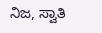ನಿಜ, ಸ್ವಾತಿ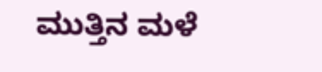ಮುತ್ತಿನ ಮಳೆ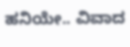ಹನಿಯೇ.. ವಿವಾದ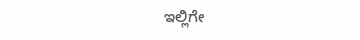ಇಲ್ಲಿಗೇ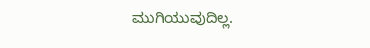ಮುಗಿಯುವುದಿಲ್ಲ.